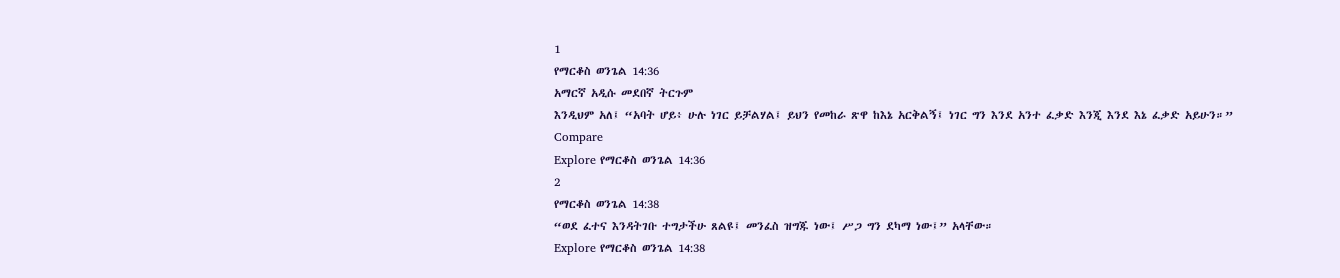1
የማርቆስ ወንጌል 14:36
አማርኛ አዲሱ መደበኛ ትርጉም
እንዲህም አለ፤ “አባት ሆይ፥ ሁሉ ነገር ይቻልሃል፤ ይህን የመከራ ጽዋ ከእኔ አርቅልኝ፤ ነገር ግን እንደ አንተ ፈቃድ እንጂ እንደ እኔ ፈቃድ አይሁን።”
Compare
Explore የማርቆስ ወንጌል 14:36
2
የማርቆስ ወንጌል 14:38
“ወደ ፈተና እንዳትገቡ ተግታችሁ ጸልዩ፤ መንፈስ ዝግጁ ነው፤ ሥጋ ግን ደካማ ነው፤” አላቸው።
Explore የማርቆስ ወንጌል 14:38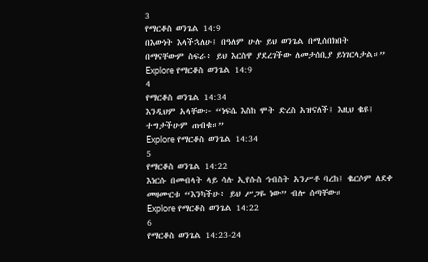3
የማርቆስ ወንጌል 14:9
በእውነት እላችኋለሁ፤ በዓለም ሁሉ ይህ ወንጌል በሚሰበክበት በማናቸውም ስፍራ፥ ይህ እርስዋ ያደረገችው ለመታሰቢያ ይነገርላታል።”
Explore የማርቆስ ወንጌል 14:9
4
የማርቆስ ወንጌል 14:34
እንዲህም አላቸው፦ “ነፍሴ እስከ ሞት ድረስ አዝናለች፤ እዚህ ቈዩ፤ ተግታችሁም ጠብቁ።”
Explore የማርቆስ ወንጌል 14:34
5
የማርቆስ ወንጌል 14:22
እነርሱ በመብላት ላይ ሳሉ ኢየሱስ ኅብስት አንሥቶ ባረከ፤ ቈርሶም ለደቀ መዛሙርቱ “እንካችሁ፥ ይህ ሥጋዬ ነው” ብሎ ሰጣቸው።
Explore የማርቆስ ወንጌል 14:22
6
የማርቆስ ወንጌል 14:23-24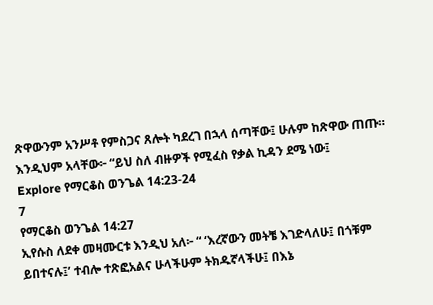ጽዋውንም አንሥቶ የምስጋና ጸሎት ካደረገ በኋላ ሰጣቸው፤ ሁሉም ከጽዋው ጠጡ። እንዲህም አላቸው፦ “ይህ ስለ ብዙዎች የሚፈስ የቃል ኪዳን ደሜ ነው፤
Explore የማርቆስ ወንጌል 14:23-24
7
የማርቆስ ወንጌል 14:27
ኢየሱስ ለደቀ መዛሙርቱ እንዲህ አለ፦ “ ‘እረኛውን መትቼ እገድላለሁ፤ በጎቹም ይበተናሉ፤’ ተብሎ ተጽፎአልና ሁላችሁም ትክዱኛላችሁ፤ በእኔ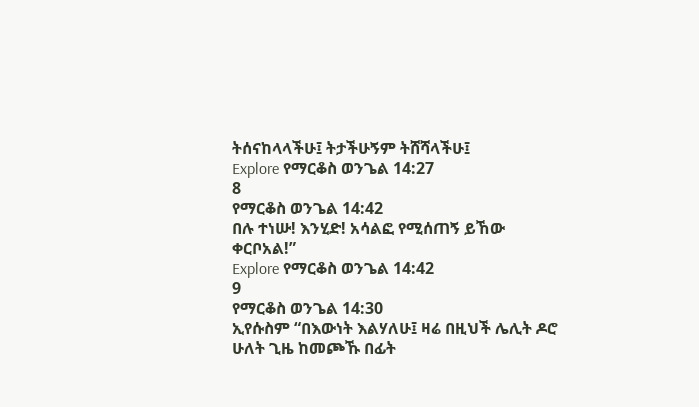ትሰናከላላችሁ፤ ትታችሁኝም ትሸሻላችሁ፤
Explore የማርቆስ ወንጌል 14:27
8
የማርቆስ ወንጌል 14:42
በሉ ተነሡ! እንሂድ! አሳልፎ የሚሰጠኝ ይኸው ቀርቦአል!”
Explore የማርቆስ ወንጌል 14:42
9
የማርቆስ ወንጌል 14:30
ኢየሱስም “በእውነት እልሃለሁ፤ ዛሬ በዚህች ሌሊት ዶሮ ሁለት ጊዜ ከመጮኹ በፊት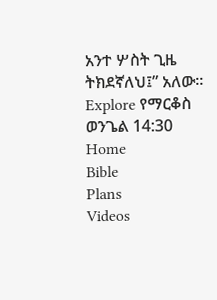አንተ ሦስት ጊዜ ትክደኛለህ፤” አለው።
Explore የማርቆስ ወንጌል 14:30
Home
Bible
Plans
Videos